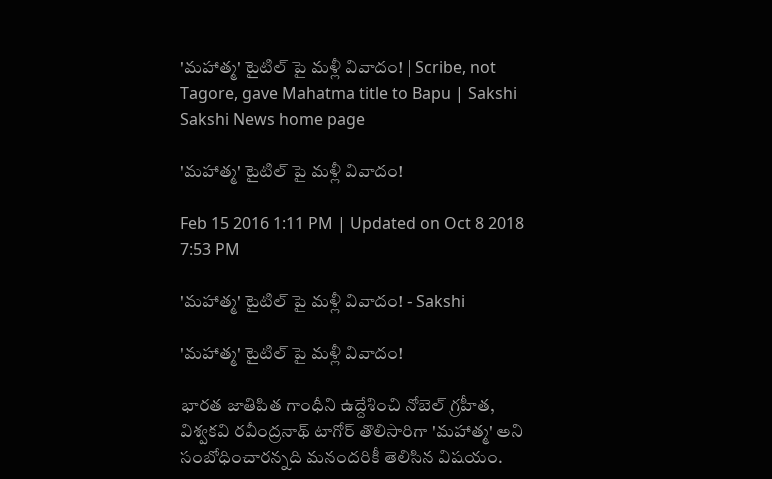'మహాత్మ' టైటిల్‌ పై మళ్లీ వివాదం! | Scribe, not Tagore, gave Mahatma title to Bapu | Sakshi
Sakshi News home page

'మహాత్మ' టైటిల్‌ పై మళ్లీ వివాదం!

Feb 15 2016 1:11 PM | Updated on Oct 8 2018 7:53 PM

'మహాత్మ' టైటిల్‌ పై మళ్లీ వివాదం! - Sakshi

'మహాత్మ' టైటిల్‌ పై మళ్లీ వివాదం!

భారత జాతిపిత గాంధీని ఉద్దేశించి నోబెల్‌ గ్రహీత, విశ్వకవి రవీంద్రనాథ్ టాగోర్‌ తొలిసారిగా 'మహాత్మ' అని సంబోధించారన్నది మనందరికీ తెలిసిన విషయం.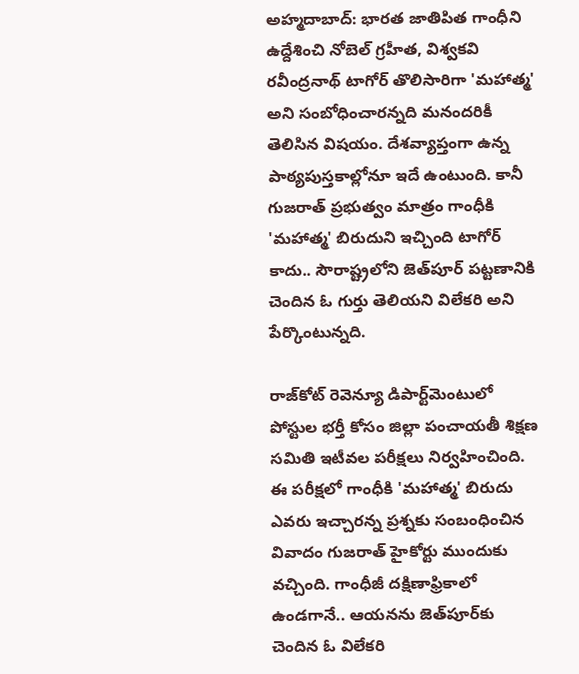అహ్మదాబాద్‌: భారత జాతిపిత గాంధీని ఉద్దేశించి నోబెల్‌ గ్రహీత, విశ్వకవి రవీంద్రనాథ్ టాగోర్‌ తొలిసారిగా 'మహాత్మ' అని సంబోధించారన్నది మనందరికీ తెలిసిన విషయం. దేశవ్యాప్తంగా ఉన్న పాఠ్యపుస్తకాల్లోనూ ఇదే ఉంటుంది. కానీ గుజరాత్ ప్రభుత్వం మాత్రం గాంధీకి 'మహాత్మ' బిరుదుని ఇచ్చింది టాగోర్‌ కాదు.. సౌరాష్ట్రలోని జెత్‌పూర్ పట్టణానికి చెందిన ఓ గుర్తు తెలియని విలేకరి అని పేర్కొంటున్నది.

రాజ్‌కోట్ రెవెన్యూ డిపార్ట్‌మెంటులో పోస్టుల భర్తీ కోసం జిల్లా పంచాయతీ శిక్షణ సమితి ఇటీవల పరీక్షలు నిర్వహించింది. ఈ పరీక్షలో గాంధీకి 'మహాత్మ' బిరుదు ఎవరు ఇచ్చారన్న ప్రశ్నకు సంబంధించిన వివాదం గుజరాత్ హైకోర్టు ముందుకు వచ్చింది. గాంధీజీ దక్షిణాఫ్రికాలో ఉండగానే.. ఆయనను జెత్‌పూర్‌కు చెందిన ఓ విలేకరి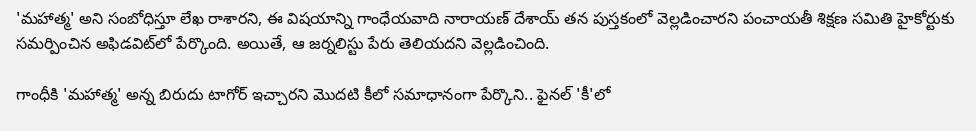'మహాత్మ' అని సంబోధిస్తూ లేఖ రాశారని, ఈ విషయాన్ని గాంధేయవాది నారాయణ్ దేశాయ్ తన పుస్తకంలో వెల్లడించారని పంచాయతీ శిక్షణ సమితి హైకోర్టుకు సమర్పించిన అఫిడవిట్‌లో పేర్కొంది. అయితే, ఆ జర్నలిస్టు పేరు తెలియదని వెల్లడించింది.

గాంధీకి 'మహాత్మ' అన్న బిరుదు టాగోర్ ఇచ్చారని మొదటి కీలో సమాధానంగా పేర్కొని.. ఫైనల్ 'కీ'లో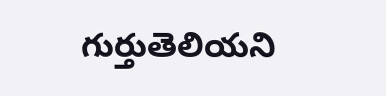గుర్తుతెలియని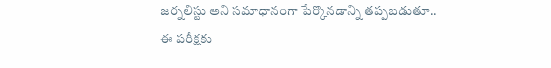జర్నలిస్టు అని సమాధానంగా పేర్కొనడాన్ని తప్పబడుతూ.. ఈ పరీక్షకు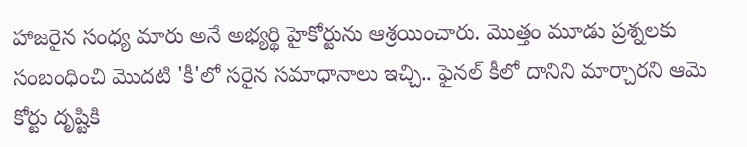హాజరైన సంధ్య మారు అనే అభ్యర్థి హైకోర్టును ఆశ్రయించారు. మొత్తం మూడు ప్రశ్నలకు సంబంధించి మొదటి 'కీ'లో సరైన సమాధానాలు ఇచ్చి.. ఫైనల్ కీలో దానిని మార్చారని ఆమె కోర్టు దృష్టికి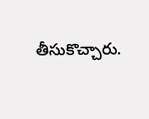తీసుకొచ్చారు.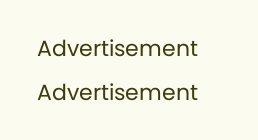Advertisement
Advertisement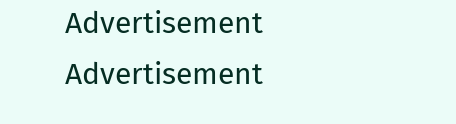Advertisement
Advertisement